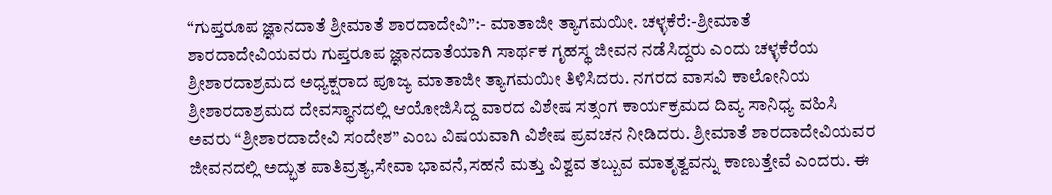“ಗುಪ್ತರೂಪ ಜ್ಞಾನದಾತೆ ಶ್ರೀಮಾತೆ ಶಾರದಾದೇವಿ”:- ಮಾತಾಜೀ ತ್ಯಾಗಮಯೀ. ಚಳ್ಳಕೆರೆ:-ಶ್ರೀಮಾತೆ ಶಾರದಾದೇವಿಯವರು ಗುಪ್ತರೂಪ ಜ್ಞಾನದಾತೆಯಾಗಿ ಸಾರ್ಥಕ ಗೃಹಸ್ಥ ಜೀವನ ನಡೆಸಿದ್ದರು ಎಂದು ಚಳ್ಳಕೆರೆಯ ಶ್ರೀಶಾರದಾಶ್ರಮದ ಅಧ್ಯಕ್ಷರಾದ ಪೂಜ್ಯ ಮಾತಾಜೀ ತ್ಯಾಗಮಯೀ ತಿಳಿಸಿದರು. ನಗರದ ವಾಸವಿ ಕಾಲೋನಿಯ ಶ್ರೀಶಾರದಾಶ್ರಮದ ದೇವಸ್ಥಾನದಲ್ಲಿ ಆಯೋಜಿಸಿದ್ದ ವಾರದ ವಿಶೇಷ ಸತ್ಸಂಗ ಕಾರ್ಯಕ್ರಮದ ದಿವ್ಯ ಸಾನಿಧ್ಯ ವಹಿಸಿ ಅವರು “ಶ್ರೀಶಾರದಾದೇವಿ ಸಂದೇಶ” ಎಂಬ ವಿಷಯವಾಗಿ ವಿಶೇಷ ಪ್ರವಚನ ನೀಡಿದರು. ಶ್ರೀಮಾತೆ ಶಾರದಾದೇವಿಯವರ ಜೀವನದಲ್ಲಿ ಅದ್ಭುತ ಪಾತಿವ್ರತ್ಯ,ಸೇವಾ ಭಾವನೆ,ಸಹನೆ ಮತ್ತು ವಿಶ್ವವ ತಬ್ಬುವ ಮಾತೃತ್ವವನ್ನು ಕಾಣುತ್ತೇವೆ ಎಂದರು. ಈ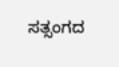ಸತ್ಸಂಗದ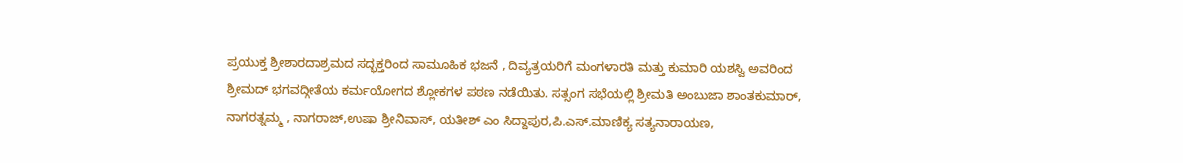ಪ್ರಯುಕ್ತ ಶ್ರೀಶಾರದಾಶ್ರಮದ ಸದ್ಭಕ್ತರಿಂದ ಸಾಮೂಹಿಕ ಭಜನೆ , ದಿವ್ಯತ್ರಯರಿಗೆ ಮಂಗಳಾರತಿ ಮತ್ತು ಕುಮಾರಿ ಯಶಸ್ವಿ ಅವರಿಂದ ಶ್ರೀಮದ್ ಭಗವದ್ಗೀತೆಯ ಕರ್ಮಯೋಗದ ಶ್ಲೋಕಗಳ ಪಠಣ ನಡೆಯಿತು. ಸತ್ಸಂಗ ಸಭೆಯಲ್ಲಿ ಶ್ರೀಮತಿ ಅಂಬುಜಾ ಶಾಂತಕುಮಾರ್, ನಾಗರತ್ನಮ್ಮ , ನಾಗರಾಜ್,ಉಷಾ ಶ್ರೀನಿವಾಸ್, ಯತೀಶ್ ಎಂ ಸಿದ್ದಾಪುರ,ಪಿ.ಎಸ್.ಮಾಣಿಕ್ಯ ಸತ್ಯನಾರಾಯಣ,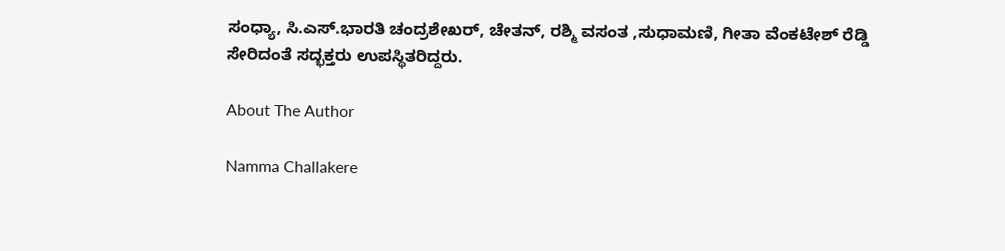ಸಂಧ್ಯಾ, ಸಿ.ಎಸ್.ಭಾರತಿ ಚಂದ್ರಶೇಖರ್, ಚೇತನ್, ರಶ್ಮಿ ವಸಂತ ,ಸುಧಾಮಣಿ, ಗೀತಾ ವೆಂಕಟೇಶ್ ರೆಡ್ಡಿ ಸೇರಿದಂತೆ ಸದ್ಭಕ್ತರು ಉಪಸ್ಥಿತರಿದ್ದರು.

About The Author

Namma Challakere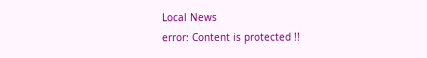Local News
error: Content is protected !!